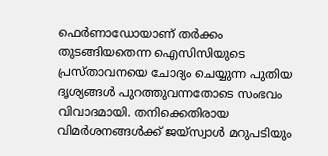ഫെര്‍ണാഡോയാണ് തര്‍ക്കം തുടങ്ങിയതെന്ന ഐസിസിയുടെ പ്രസ്താവനയെ ചോദ്യം ചെയ്യുന്ന പുതിയ ദൃശ്യങ്ങള്‍ പുറത്തുവന്നതോടെ സംഭവം വിവാദമായി. തനിക്കെതിരായ വിമര്‍ശനങ്ങള്‍ക്ക് ജയ്‌സ്വാള്‍ മറുപടിയും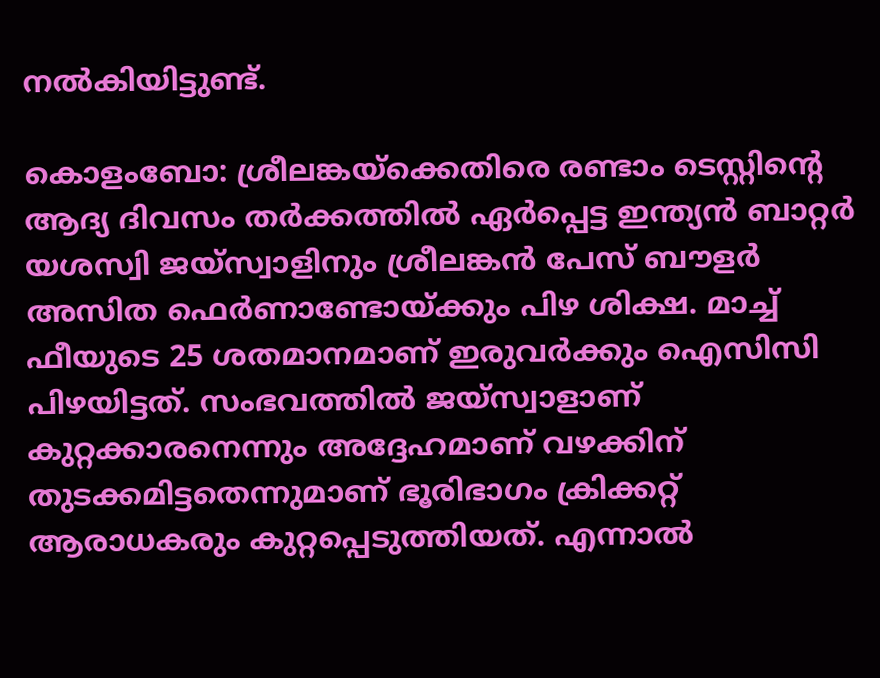നല്‍കിയിട്ടുണ്ട്.

കൊളംബോ: ശ്രീലങ്കയ്‌ക്കെതിരെ രണ്ടാം ടെസ്റ്റിന്റെ ആദ്യ ദിവസം തര്‍ക്കത്തില്‍ ഏര്‍പ്പെട്ട ഇന്ത്യന്‍ ബാറ്റര്‍ യശസ്വി ജയ്‌സ്വാളിനും ശ്രീലങ്കന്‍ പേസ് ബൗളര്‍ അസിത ഫെര്‍ണാണ്ടോയ്ക്കും പിഴ ശിക്ഷ. മാച്ച് ഫീയുടെ 25 ശതമാനമാണ് ഇരുവര്‍ക്കും ഐസിസി പിഴയിട്ടത്. സംഭവത്തില്‍ ജയ്‌സ്വാളാണ് കുറ്റക്കാരനെന്നും അദ്ദേഹമാണ് വഴക്കിന് തുടക്കമിട്ടതെന്നുമാണ് ഭൂരിഭാഗം ക്രിക്കറ്റ് ആരാധകരും കുറ്റപ്പെടുത്തിയത്. എന്നാല്‍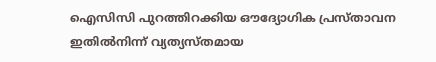ഐസിസി പുറത്തിറക്കിയ ഔദ്യോഗിക പ്രസ്താവന ഇതില്‍നിന്ന് വ്യത്യസ്തമായ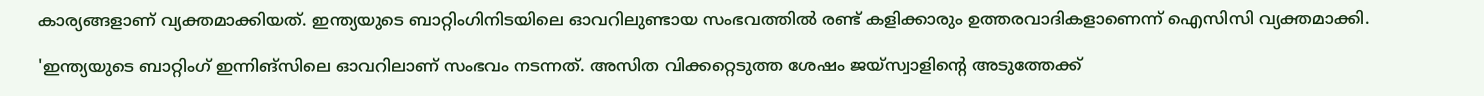കാര്യങ്ങളാണ് വ്യക്തമാക്കിയത്. ഇന്ത്യയുടെ ബാറ്റിംഗിനിടയിലെ ഓവറിലുണ്ടായ സംഭവത്തില്‍ രണ്ട് കളിക്കാരും ഉത്തരവാദികളാണെന്ന് ഐസിസി വ്യക്തമാക്കി.

'ഇന്ത്യയുടെ ബാറ്റിംഗ് ഇന്നിങ്‌സിലെ ഓവറിലാണ് സംഭവം നടന്നത്. അസിത വിക്കറ്റെടുത്ത ശേഷം ജയ്‌സ്വാളിന്റെ അടുത്തേക്ക്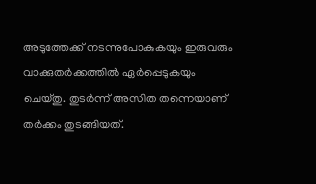അടുത്തേക്ക് നടന്നുപോകുകയും ഇരുവരും വാക്കുതര്‍ക്കത്തില്‍ ഏര്‍പ്പെടുകയും ചെയ്തു. തുടര്‍ന്ന് അസിത തന്നെയാണ് തര്‍ക്കം തുടങ്ങിയത്.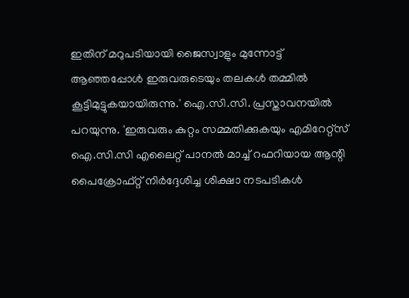ഇതിന് മറുപടിയായി ജൈസ്വാളും മുന്നോട്ട് ആഞ്ഞപ്പോള്‍ ഇരുവരുടെയും തലകള്‍ തമ്മില്‍ കൂട്ടിമുട്ടുകയായിരുന്നു.' ഐ.സി.സി. പ്രസ്താവനയില്‍ പറയുന്നു. 'ഇരുവരും കുറ്റം സമ്മതിക്കുകയും എമിറേറ്റ്‌സ് ഐ.സി.സി എലൈറ്റ് പാനല്‍ മാച്ച് റഫറിയായ ആന്റി പൈക്രോഫ്റ്റ് നിര്‍ദ്ദേശിച്ച ശിക്ഷാ നടപടികള്‍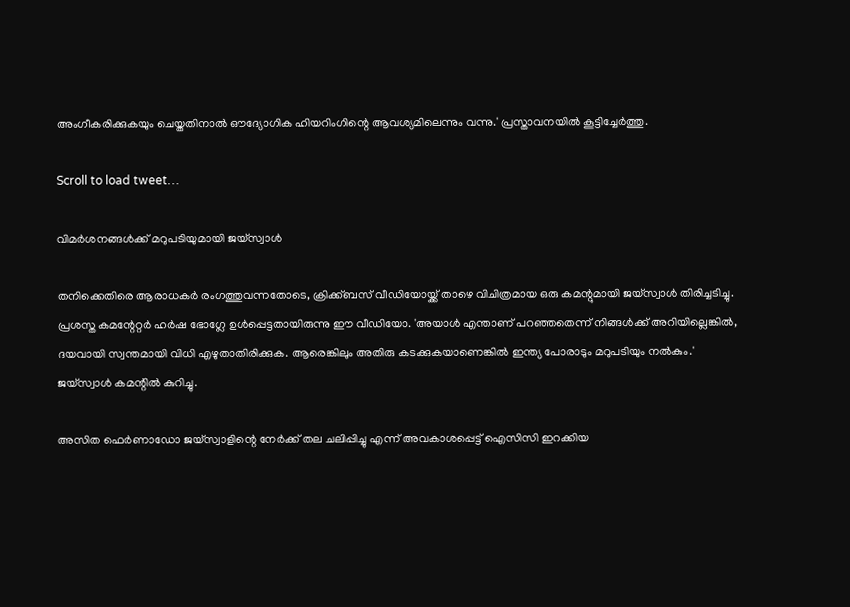അംഗീകരിക്കുകയും ചെയ്തതിനാല്‍ ഔദ്യോഗിക ഹിയറിംഗിന്റെ ആവശ്യമിലെന്നും വന്നു.' പ്രസ്താവനയില്‍ കൂട്ടിച്ചേര്‍ത്തു.

Scroll to load tweet…

വിമര്‍ശനങ്ങള്‍ക്ക് മറുപടിയുമായി ജയ്‌സ്വാള്‍

തനിക്കെതിരെ ആരാധകര്‍ രംഗത്തുവന്നതോടെ, ക്രിക്ക്ബസ് വീഡിയോയ്ക്ക് താഴെ വിചിത്രമായ ഒരു കമന്റുമായി ജയ്‌സ്വാള്‍ തിരിച്ചടിച്ചു. പ്രശസ്ത കമന്റേറ്റര്‍ ഹര്‍ഷ ഭോഗ്ലേ ഉള്‍പ്പെട്ടതായിരുന്നു ഈ വീഡിയോ. 'അയാള്‍ എന്താണ് പറഞ്ഞതെന്ന് നിങ്ങള്‍ക്ക് അറിയില്ലെങ്കില്‍, ദയവായി സ്വന്തമായി വിധി എഴുതാതിരിക്കുക. ആരെങ്കിലും അതിരു കടക്കുകയാണെങ്കില്‍ ഇന്ത്യ പോരാടും മറുപടിയും നല്‍കും.' ജയ്‌സ്വാള്‍ കമന്റില്‍ കുറിച്ചു.

അസിത ഫെര്‍ണാഡോ ജയ്‌സ്വാളിന്റെ നേര്‍ക്ക് തല ചലിപ്പിച്ചു എന്ന് അവകാശപ്പെട്ട് ഐസിസി ഇറക്കിയ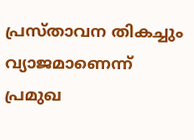പ്രസ്താവന തികച്ചും വ്യാജമാണെന്ന് പ്രമുഖ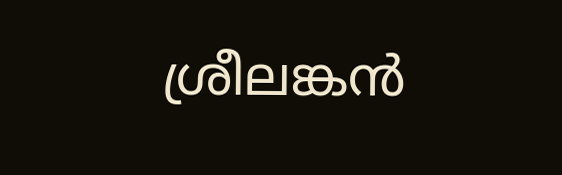ശ്രീലങ്കന്‍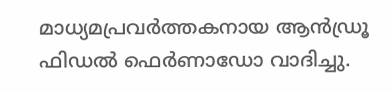മാധ്യമപ്രവര്‍ത്തകനായ ആന്‍ഡ്രൂ ഫിഡല്‍ ഫെര്‍ണാഡോ വാദിച്ചു.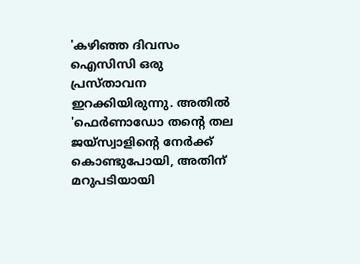'കഴിഞ്ഞ ദിവസം ഐസിസി ഒരു പ്രസ്താവന ഇറക്കിയിരുന്നു. അതില്‍ 'ഫെര്‍ണാഡോ തന്റെ തല ജയ്‌സ്വാളിന്റെ നേര്‍ക്ക് കൊണ്ടുപോയി, അതിന് മറുപടിയായി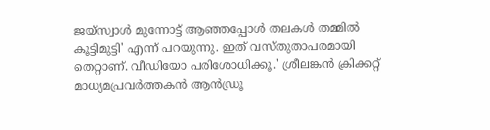ജയ്‌സ്വാള്‍ മുന്നോട്ട് ആഞ്ഞപ്പോള്‍ തലകള്‍ തമ്മില്‍ കൂട്ടിമുട്ടി' എന്ന് പറയുന്നു. ഇത് വസ്തുതാപരമായി തെറ്റാണ്. വീഡിയോ പരിശോധിക്കൂ.' ശ്രീലങ്കന്‍ ക്രിക്കറ്റ് മാധ്യമപ്രവര്‍ത്തകന്‍ ആന്‍ഡ്രൂ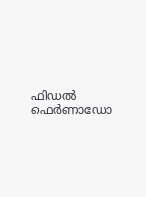ഫിഡല്‍ ഫെര്‍ണാഡോ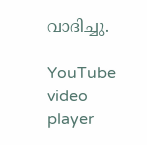വാദിച്ചു.

YouTube video player